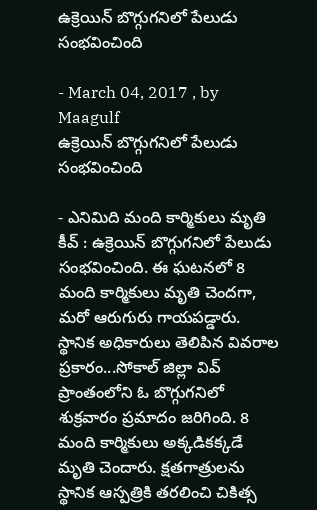ఉక్రెయిన్‌ బొగ్గుగనిలో పేలుడు సంభవించింది

- March 04, 2017 , by Maagulf
ఉక్రెయిన్‌ బొగ్గుగనిలో పేలుడు సంభవించింది

- ఎనిమిది మంది కార్మికులు మృతి
కీవ్‌ : ఉక్రెయిన్‌ బొగ్గుగనిలో పేలుడు సంభవించింది. ఈ ఘటనలో 8 మంది కార్మికులు మృతి చెందగా, మరో ఆరుగురు గాయపడ్డారు. స్థానిక అధికారులు తెలిపిన వివరాల ప్రకారం...సోకాల్‌ జిల్లా వివ్‌ ప్రాంతంలోని ఓ బొగ్గుగనిలో శుక్రవారం ప్రమాదం జరిగింది. 8 మంది కార్మికులు అక్కడికక్కడే మృతి చెందారు. క్షతగాత్రులను స్థానిక ఆస్పత్రికి తరలించి చికిత్స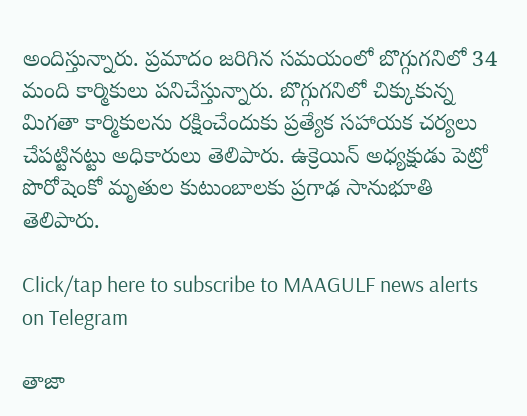అందిస్తున్నారు. ప్రమాదం జరిగిన సమయంలో బొగ్గుగనిలో 34 మంది కార్మికులు పనిచేస్తున్నారు. బొగ్గుగనిలో చిక్కుకున్న మిగతా కార్మికులను రక్షించేందుకు ప్రత్యేక సహాయక చర్యలు చేపట్టినట్టు అధికారులు తెలిపారు. ఉక్రెయిన్‌ అధ్యక్షుడు పెట్రో పొరోషెంకో మృతుల కుటుంబాలకు ప్రగాఢ సానుభూతి తెలిపారు.

Click/tap here to subscribe to MAAGULF news alerts on Telegram

తాజా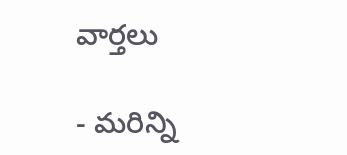వార్తలు

- మరిన్ని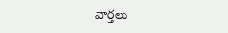వార్తలు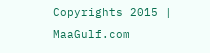Copyrights 2015 | MaaGulf.com